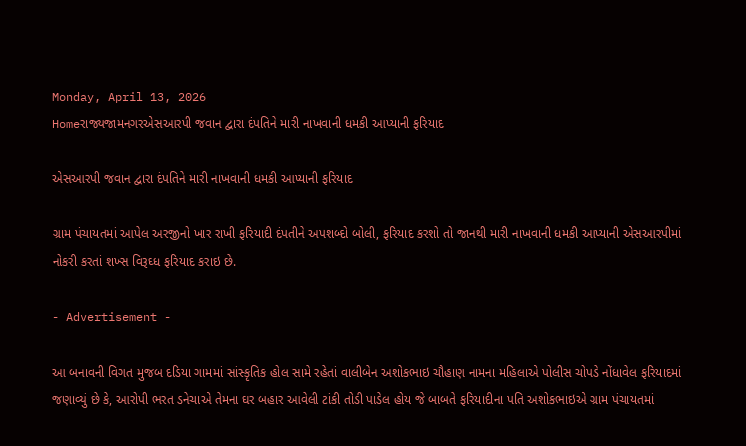Monday, April 13, 2026
Homeરાજ્યજામનગરએસઆરપી જવાન દ્વારા દંપતિને મારી નાખવાની ધમકી આપ્યાની ફરિયાદ

એસઆરપી જવાન દ્વારા દંપતિને મારી નાખવાની ધમકી આપ્યાની ફરિયાદ

ગ્રામ પંચાયતમાં આપેલ અરજીનો ખાર રાખી ફરિયાદી દંપતીને અપશબ્દો બોલી, ફરિયાદ કરશો તો જાનથી મારી નાખવાની ધમકી આપ્યાની એસઆરપીમાં નોકરી કરતાં શખ્સ વિરૂઘ્ધ ફરિયાદ કરાઇ છે.

- Advertisement -

આ બનાવની વિગત મુજબ દડિયા ગામમાં સાંસ્કૃતિક હોલ સામે રહેતાં વાલીબેન અશોકભાઇ ચૌહાણ નામના મહિલાએ પોલીસ ચોપડે નોંધાવેલ ફરિયાદમાં જણાવ્યું છે કે, આરોપી ભરત ડનેચાએ તેમના ઘર બહાર આવેલી ટાંકી તોડી પાડેલ હોય જે બાબતે ફરિયાદીના પતિ અશોકભાઇએ ગ્રામ પંચાયતમાં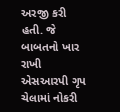અરજી કરી હતી. જે બાબતનો ખાર રાખી એસઆરપી ગૃપ ચેલામાં નોકરી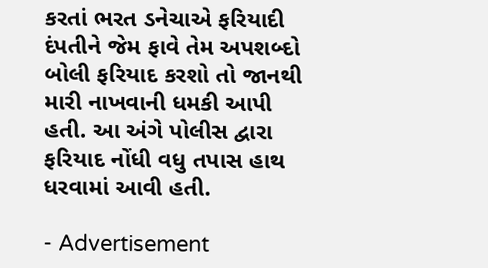કરતાં ભરત ડનેચાએ ફરિયાદી દંપતીને જેમ ફાવે તેમ અપશબ્દો બોલી ફરિયાદ કરશો તો જાનથી મારી નાખવાની ધમકી આપી હતી. આ અંગે પોલીસ દ્વારા ફરિયાદ નોંધી વધુ તપાસ હાથ ધરવામાં આવી હતી.

- Advertisement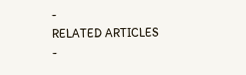-
RELATED ARTICLES
-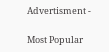Advertisment -

Most Popular